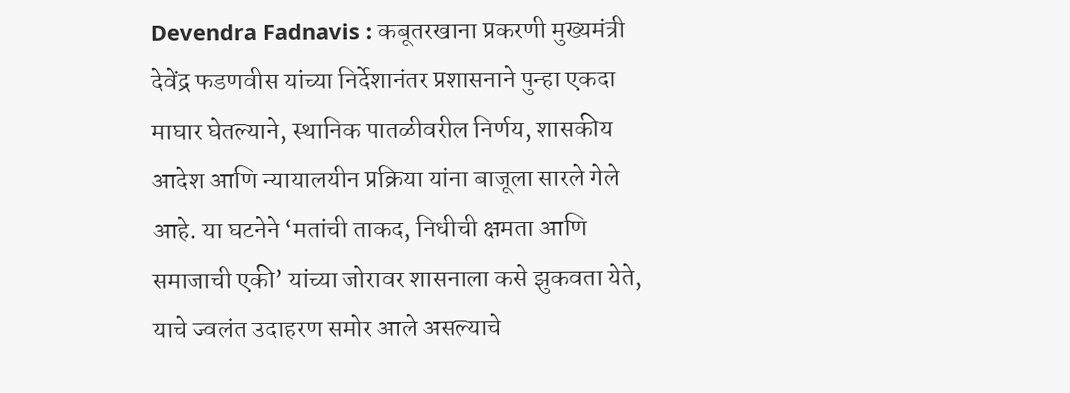Devendra Fadnavis : कबूतरखाना प्रकरणी मुख्यमंत्री देवेंद्र फडणवीस यांच्या निर्देशानंतर प्रशासनाने पुन्हा एकदा माघार घेतल्याने, स्थानिक पातळीवरील निर्णय, शासकीय आदेश आणि न्यायालयीन प्रक्रिया यांना बाजूला सारले गेले आहे. या घटनेने ‘मतांची ताकद, निधीची क्षमता आणि समाजाची एकी’ यांच्या जोरावर शासनाला कसे झुकवता येते, याचे ज्वलंत उदाहरण समोर आले असल्याचे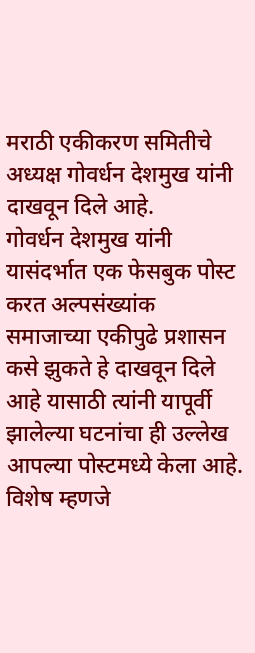मराठी एकीकरण समितीचे अध्यक्ष गोवर्धन देशमुख यांनी दाखवून दिले आहे.
गोवर्धन देशमुख यांनी यासंदर्भात एक फेसबुक पोस्ट करत अल्पसंख्यांक समाजाच्या एकीपुढे प्रशासन कसे झुकते हे दाखवून दिले आहे यासाठी त्यांनी यापूर्वी झालेल्या घटनांचा ही उल्लेख आपल्या पोस्टमध्ये केला आहे. विशेष म्हणजे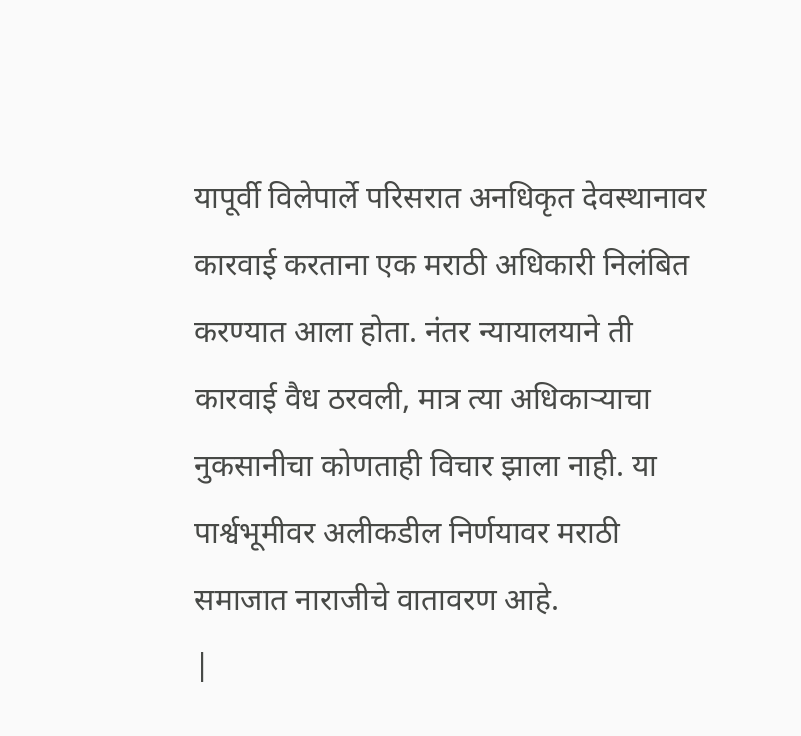यापूर्वी विलेपार्ले परिसरात अनधिकृत देवस्थानावर कारवाई करताना एक मराठी अधिकारी निलंबित करण्यात आला होता. नंतर न्यायालयाने ती कारवाई वैध ठरवली, मात्र त्या अधिकाऱ्याचा नुकसानीचा कोणताही विचार झाला नाही. या पार्श्वभूमीवर अलीकडील निर्णयावर मराठी समाजात नाराजीचे वातावरण आहे.
|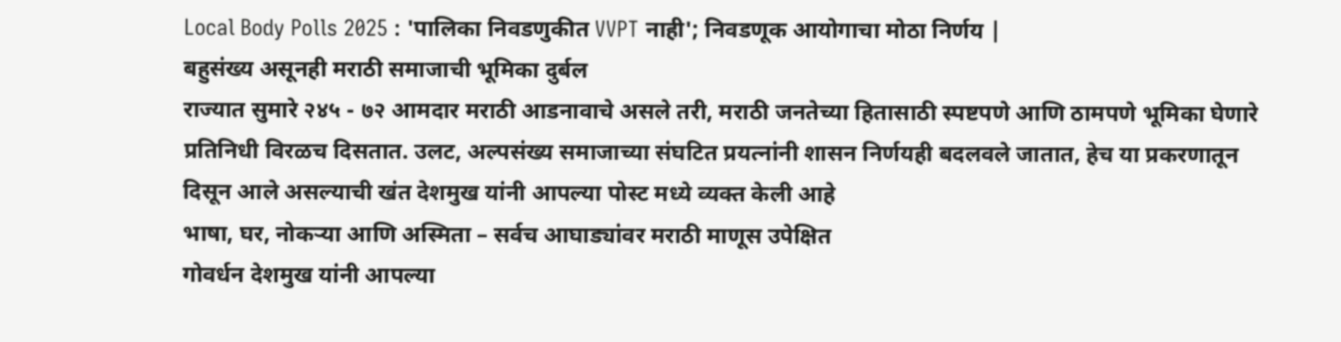Local Body Polls 2025 : 'पालिका निवडणुकीत VVPT नाही'; निवडणूक आयोगाचा मोठा निर्णय |
बहुसंख्य असूनही मराठी समाजाची भूमिका दुर्बल
राज्यात सुमारे २४५ - ७२ आमदार मराठी आडनावाचे असले तरी, मराठी जनतेच्या हितासाठी स्पष्टपणे आणि ठामपणे भूमिका घेणारे प्रतिनिधी विरळच दिसतात. उलट, अल्पसंख्य समाजाच्या संघटित प्रयत्नांनी शासन निर्णयही बदलवले जातात, हेच या प्रकरणातून दिसून आले असल्याची खंत देशमुख यांनी आपल्या पोस्ट मध्ये व्यक्त केली आहे
भाषा, घर, नोकऱ्या आणि अस्मिता – सर्वच आघाड्यांवर मराठी माणूस उपेक्षित
गोवर्धन देशमुख यांनी आपल्या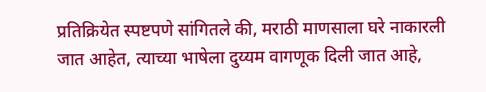प्रतिक्रियेत स्पष्टपणे सांगितले की, मराठी माणसाला घरे नाकारली जात आहेत, त्याच्या भाषेला दुय्यम वागणूक दिली जात आहे,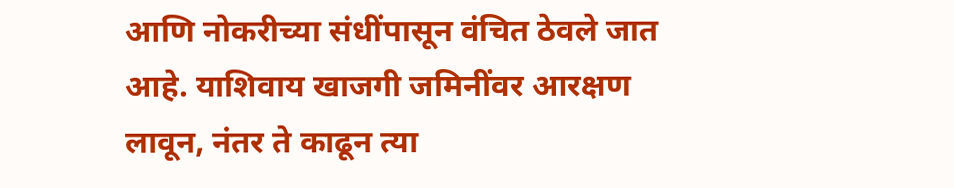आणि नोकरीच्या संधींपासून वंचित ठेवले जात आहे. याशिवाय खाजगी जमिनींवर आरक्षण लावून, नंतर ते काढून त्या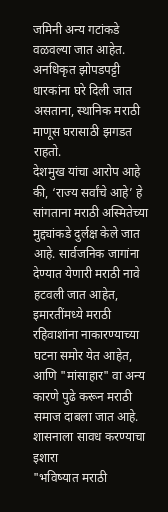जमिनी अन्य गटांकडे वळवल्या जात आहेत. अनधिकृत झोपडपट्टी धारकांना घरे दिली जात असताना, स्थानिक मराठी माणूस घरासाठी झगडत राहतो.
देशमुख यांचा आरोप आहे की, ‘राज्य सर्वांचे आहे’ हे सांगताना मराठी अस्मितेच्या मुद्द्यांकडे दुर्लक्ष केले जात आहे. सार्वजनिक जागांना देण्यात येणारी मराठी नावे हटवली जात आहेत, इमारतींमध्ये मराठी रहिवाशांना नाकारण्याच्या घटना समोर येत आहेत, आणि "मांसाहार" वा अन्य कारणे पुढे करून मराठी समाज दाबला जात आहे.
शासनाला सावध करण्याचा इशारा
"भविष्यात मराठी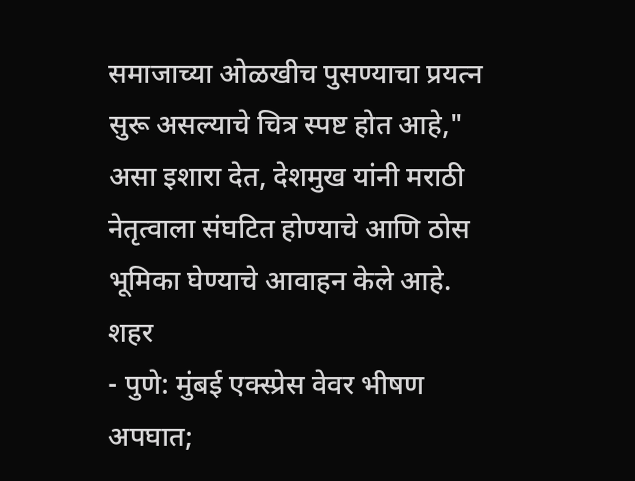समाजाच्या ओळखीच पुसण्याचा प्रयत्न सुरू असल्याचे चित्र स्पष्ट होत आहे," असा इशारा देत, देशमुख यांनी मराठी नेतृत्वाला संघटित होण्याचे आणि ठोस भूमिका घेण्याचे आवाहन केले आहे.
शहर
- पुणे: मुंबई एक्स्प्रेस वेवर भीषण अपघात;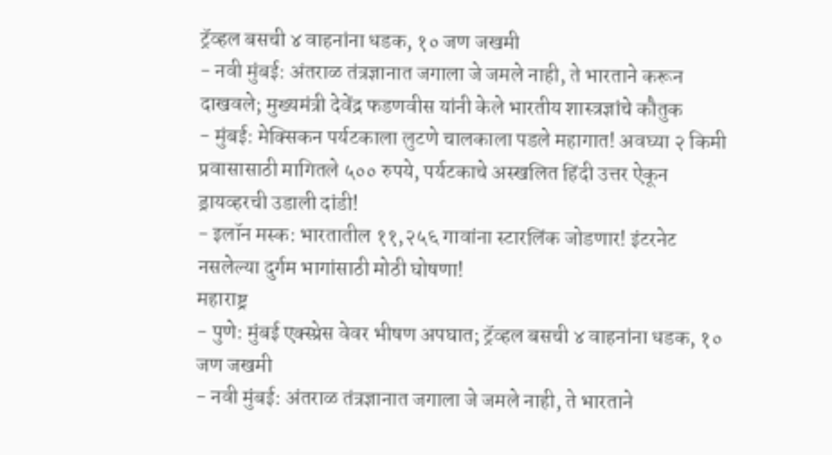ट्रॅव्हल बसची ४ वाहनांना धडक, १० जण जखमी
- नवी मुंबई: अंतराळ तंत्रज्ञानात जगाला जे जमले नाही, ते भारताने करून दाखवले; मुख्यमंत्री देवेंद्र फडणवीस यांनी केले भारतीय शास्त्रज्ञांचे कौतुक
- मुंबई: मेक्सिकन पर्यटकाला लुटणे चालकाला पडले महागात! अवघ्या २ किमी प्रवासासाठी मागितले ५०० रुपये, पर्यटकाचे अस्खलित हिंदी उत्तर ऐकून ड्रायव्हरची उडाली दांडी!
- इलॉन मस्क: भारतातील ११,२५६ गावांना स्टारलिंक जोडणार! इंटरनेट नसलेल्या दुर्गम भागांसाठी मोठी घोषणा!
महाराष्ट्र
- पुणे: मुंबई एक्स्प्रेस वेवर भीषण अपघात; ट्रॅव्हल बसची ४ वाहनांना धडक, १० जण जखमी
- नवी मुंबई: अंतराळ तंत्रज्ञानात जगाला जे जमले नाही, ते भारताने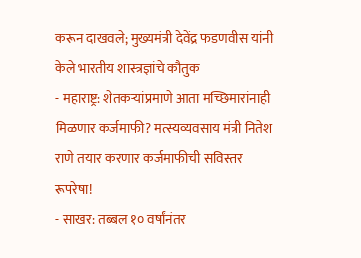करून दाखवले; मुख्यमंत्री देवेंद्र फडणवीस यांनी केले भारतीय शास्त्रज्ञांचे कौतुक
- महाराष्ट्र: शेतकऱ्यांप्रमाणे आता मच्छिमारांनाही मिळणार कर्जमाफी? मत्स्यव्यवसाय मंत्री नितेश राणे तयार करणार कर्जमाफीची सविस्तर रूपरेषा!
- साखर: तब्बल १० वर्षांनंतर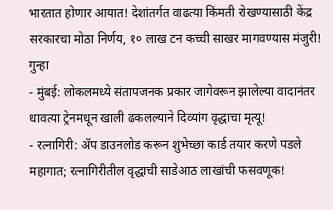भारतात होणार आयात! देशांतर्गत वाढत्या किंमती रोखण्यासाठी केंद्र सरकारचा मोठा निर्णय, १० लाख टन कच्ची साखर मागवण्यास मंजुरी!
गुन्हा
- मुंबई: लोकलमध्ये संतापजनक प्रकार जागेवरून झालेल्या वादानंतर धावत्या ट्रेनमधून खाली ढकलल्याने दिव्यांग वृद्धाचा मृत्यू!
- रत्नागिरी: ॲप डाउनलोड करून शुभेच्छा कार्ड तयार करणे पडले महागात; रत्नागिरीतील वृद्धाची साडेआठ लाखांची फसवणूक!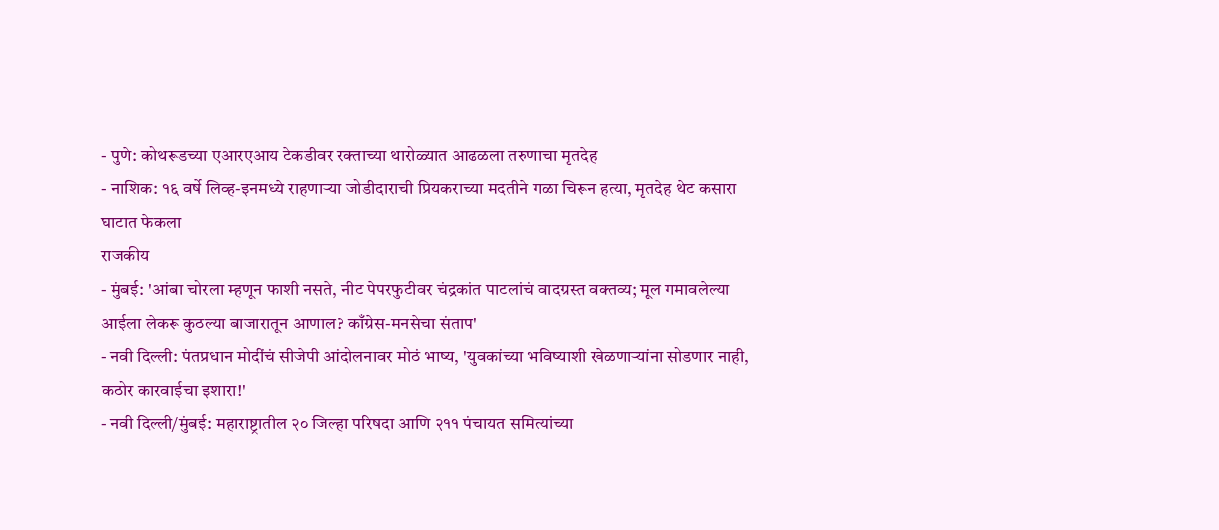- पुणे: कोथरूडच्या एआरएआय टेकडीवर रक्ताच्या थारोळ्यात आढळला तरुणाचा मृतदेह
- नाशिक: १६ वर्षे लिव्ह-इनमध्ये राहणाऱ्या जोडीदाराची प्रियकराच्या मदतीने गळा चिरून हत्या, मृतदेह थेट कसारा घाटात फेकला
राजकीय
- मुंबई: 'आंबा चोरला म्हणून फाशी नसते, नीट पेपरफुटीवर चंद्रकांत पाटलांचं वादग्रस्त वक्तव्य; मूल गमावलेल्या आईला लेकरू कुठल्या बाजारातून आणाल? काँग्रेस-मनसेचा संताप'
- नवी दिल्ली: पंतप्रधान मोदींचं सीजेपी आंदोलनावर मोठं भाष्य, 'युवकांच्या भविष्याशी खेळणाऱ्यांना सोडणार नाही, कठोर कारवाईचा इशारा!'
- नवी दिल्ली/मुंबई: महाराष्ट्रातील २० जिल्हा परिषदा आणि २११ पंचायत समित्यांच्या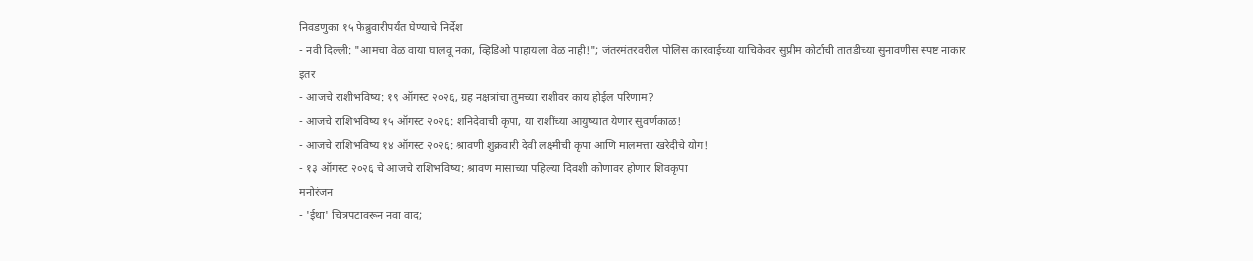निवडणुका १५ फेब्रुवारीपर्यंत घेण्याचे निर्देश
- नवी दिल्ली: "आमचा वेळ वाया घालवू नका, व्हिडिओ पाहायला वेळ नाही!"; जंतरमंतरवरील पोलिस कारवाईच्या याचिकेवर सुप्रीम कोर्टाची तातडीच्या सुनावणीस स्पष्ट नाकार
इतर
- आजचे राशीभविष्य: १९ ऑगस्ट २०२६, ग्रह नक्षत्रांचा तुमच्या राशीवर काय होईल परिणाम?
- आजचे राशिभविष्य १५ ऑगस्ट २०२६: शनिदेवाची कृपा, या राशींच्या आयुष्यात येणार सुवर्णकाळ!
- आजचे राशिभविष्य १४ ऑगस्ट २०२६: श्रावणी शुक्रवारी देवी लक्ष्मीची कृपा आणि मालमत्ता खरेदीचे योग!
- १३ ऑगस्ट २०२६ चे आजचे राशिभविष्य: श्रावण मासाच्या पहिल्या दिवशी कोणावर होणार शिवकृपा
मनोरंजन
- 'ईथा' चित्रपटावरून नवा वाद;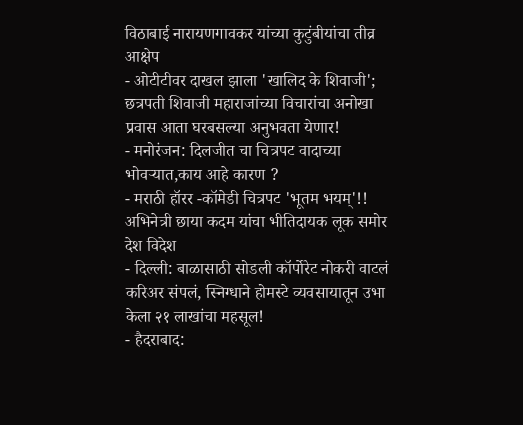विठाबाई नारायणगावकर यांच्या कुटुंबीयांचा तीव्र आक्षेप
- ओटीटीवर दाखल झाला 'खालिद के शिवाजी'; छत्रपती शिवाजी महाराजांच्या विचारांचा अनोखा प्रवास आता घरबसल्या अनुभवता येणार!
- मनोरंजन: दिलजीत चा चित्रपट वादाच्या भोवऱ्यात,काय आहे कारण ?
- मराठी हॉरर -कॉमेडी चित्रपट 'भूतम भयम्'!! अभिनेत्री छाया कदम यांचा भीतिदायक लूक समोर
देश विदेश
- दिल्ली: बाळासाठी सोडली कॉर्पोरेट नोकरी वाटलं करिअर संपलं, स्निग्धाने होमस्टे व्यवसायातून उभा केला २१ लाखांचा महसूल!
- हैदराबाद: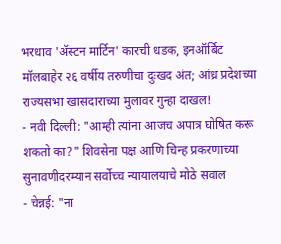भरधाव 'ॲस्टन मार्टिन' कारची धडक, इनऑर्बिट मॉलबाहेर २६ वर्षीय तरुणीचा दुःखद अंत; आंध्र प्रदेशच्या राज्यसभा खासदाराच्या मुलावर गुन्हा दाखल!
- नवी दिल्ली: "आम्ही त्यांना आजच अपात्र घोषित करू शकतो का?" शिवसेना पक्ष आणि चिन्ह प्रकरणाच्या सुनावणीदरम्यान सर्वोच्च न्यायालयाचे मोठे सवाल
- चेन्नई: "ना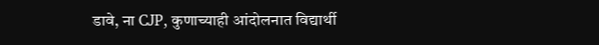डावे, ना CJP, कुणाच्याही आंदोलनात विद्यार्थी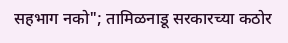सहभाग नको"; तामिळनाडू सरकारच्या कठोर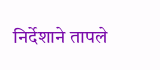निर्देशाने तापले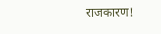राजकारण!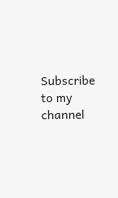Subscribe to my channel